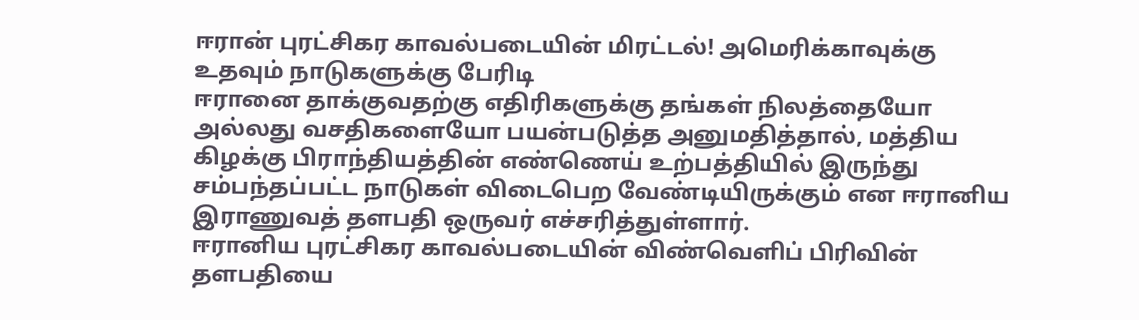ஈரான் புரட்சிகர காவல்படையின் மிரட்டல்! அமெரிக்காவுக்கு உதவும் நாடுகளுக்கு பேரிடி
ஈரானை தாக்குவதற்கு எதிரிகளுக்கு தங்கள் நிலத்தையோ அல்லது வசதிகளையோ பயன்படுத்த அனுமதித்தால், மத்திய கிழக்கு பிராந்தியத்தின் எண்ணெய் உற்பத்தியில் இருந்து சம்பந்தப்பட்ட நாடுகள் விடைபெற வேண்டியிருக்கும் என ஈரானிய இராணுவத் தளபதி ஒருவர் எச்சரித்துள்ளார்.
ஈரானிய புரட்சிகர காவல்படையின் விண்வெளிப் பிரிவின் தளபதியை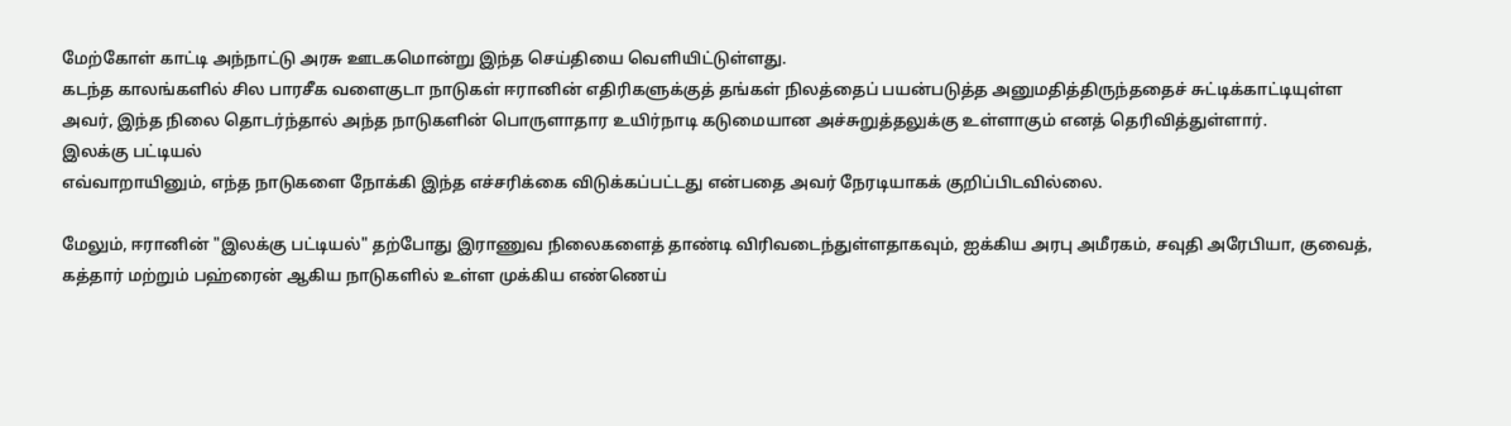மேற்கோள் காட்டி அந்நாட்டு அரசு ஊடகமொன்று இந்த செய்தியை வெளியிட்டுள்ளது.
கடந்த காலங்களில் சில பாரசீக வளைகுடா நாடுகள் ஈரானின் எதிரிகளுக்குத் தங்கள் நிலத்தைப் பயன்படுத்த அனுமதித்திருந்ததைச் சுட்டிக்காட்டியுள்ள அவர், இந்த நிலை தொடர்ந்தால் அந்த நாடுகளின் பொருளாதார உயிர்நாடி கடுமையான அச்சுறுத்தலுக்கு உள்ளாகும் எனத் தெரிவித்துள்ளார்.
இலக்கு பட்டியல்
எவ்வாறாயினும், எந்த நாடுகளை நோக்கி இந்த எச்சரிக்கை விடுக்கப்பட்டது என்பதை அவர் நேரடியாகக் குறிப்பிடவில்லை.

மேலும், ஈரானின் "இலக்கு பட்டியல்" தற்போது இராணுவ நிலைகளைத் தாண்டி விரிவடைந்துள்ளதாகவும், ஐக்கிய அரபு அமீரகம், சவுதி அரேபியா, குவைத், கத்தார் மற்றும் பஹ்ரைன் ஆகிய நாடுகளில் உள்ள முக்கிய எண்ணெய்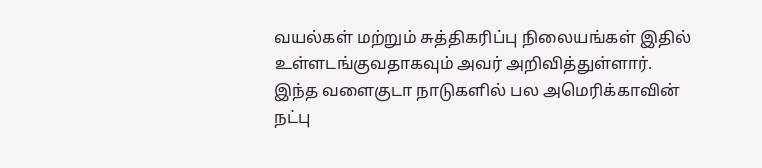வயல்கள் மற்றும் சுத்திகரிப்பு நிலையங்கள் இதில் உள்ளடங்குவதாகவும் அவர் அறிவித்துள்ளார்.
இந்த வளைகுடா நாடுகளில் பல அமெரிக்காவின் நட்பு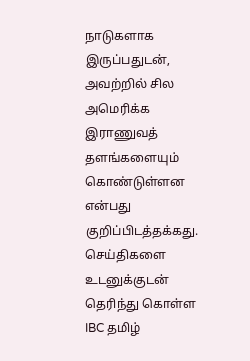நாடுகளாக இருப்பதுடன், அவற்றில் சில அமெரிக்க இராணுவத் தளங்களையும் கொண்டுள்ளன என்பது குறிப்பிடத்தக்கது.
செய்திகளை உடனுக்குடன் தெரிந்து கொள்ள IBC தமிழ்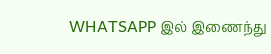WHATSAPP இல் இணைந்து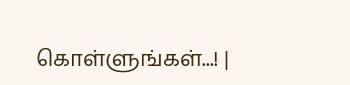கொள்ளுங்கள்...! |